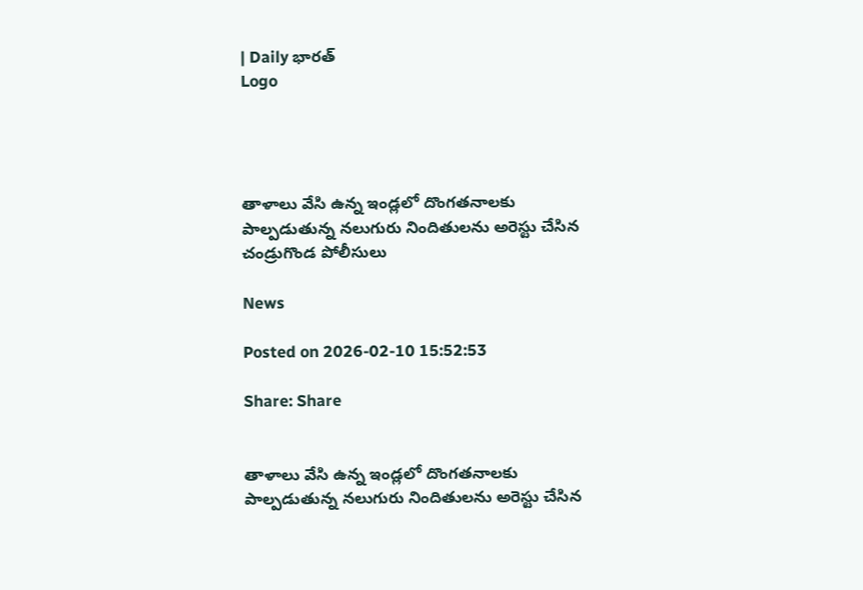| Daily భారత్
Logo




తాళాలు వేసి ఉన్న ఇండ్లలో దొంగతనాలకు పాల్పడుతున్న నలుగురు నిందితులను అరెస్టు చేసిన చండ్రుగొండ పోలీసులు

News

Posted on 2026-02-10 15:52:53

Share: Share


తాళాలు వేసి ఉన్న ఇండ్లలో దొంగతనాలకు పాల్పడుతున్న నలుగురు నిందితులను అరెస్టు చేసిన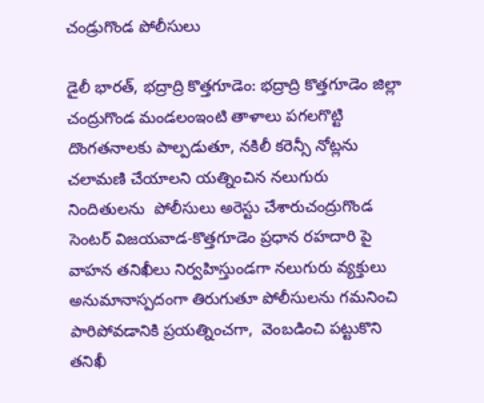చండ్రుగొండ పోలీసులు

డైలీ భారత్, భద్రాద్రి కొత్తగూడెం: భద్రాద్రి కొత్తగూడెం జిల్లా చంద్రుగొండ మండలంఇంటి తాళాలు పగలగొట్టి దొంగతనాలకు పాల్పడుతూ, నకిలీ కరెన్సీ నోట్లను చలామణి చేయాలని యత్నించిన నలుగురు నిందితులను  పోలీసులు అరెస్టు చేశారుచంద్రుగొండ సెంటర్ విజయవాడ-కొత్తగూడెం ప్రధాన రహదారి పై వాహన తనిఖీలు నిర్వహిస్తుండగా నలుగురు వ్యక్తులు అనుమానాస్పదంగా తిరుగుతూ పోలీసులను గమనించి పారిపోవడానికి ప్రయత్నించగా,  వెంబడించి పట్టుకొని తనిఖీ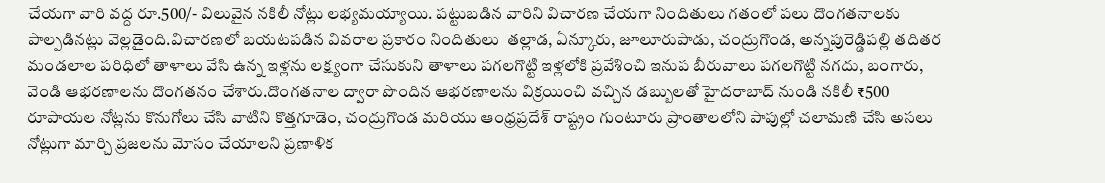చేయగా వారి వద్ద రూ.500/- విలువైన నకిలీ నోట్లు లభ్యమయ్యాయి. పట్టుబడిన వారిని విచారణ చేయగా నిందితులు గతంలో పలు దొంగతనాలకు పాల్పడినట్లు వెల్లడైంది.విచారణలో బయటపడిన వివరాల ప్రకారం నిందితులు  తల్లాడ, ఏన్కూరు, జూలూరుపాడు, చంద్రుగొండ, అన్నపురెడ్డిపల్లి తదితర మండలాల పరిధిలో తాళాలు వేసి ఉన్న ఇళ్లను లక్ష్యంగా చేసుకుని తాళాలు పగలగొట్టి ఇళ్లలోకి ప్రవేశించి ఇనుప బీరువాలు పగలగొట్టి నగదు, బంగారు, వెండి ఆభరణాలను దొంగతనం చేశారు.దొంగతనాల ద్వారా పొందిన ఆభరణాలను విక్రయించి వచ్చిన డబ్బులతో హైదరాబాద్ నుండి నకిలీ ₹500 రూపాయల నోట్లను కొనుగోలు చేసి వాటిని కొత్తగూడెం, చంద్రుగొండ మరియు ఆంధ్రప్రదేశ్ రాష్ట్రం గుంటూరు ప్రాంతాలలోని పాపుల్లో చలామణి చేసి అసలు నోట్లుగా మార్చి ప్రజలను మోసం చేయాలని ప్రణాళిక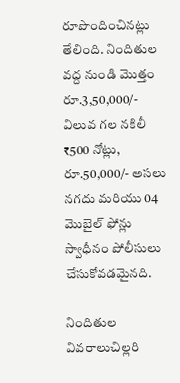రూపొందించినట్లు తేలింది. నిందితుల వద్ద నుండి మొత్తం రూ.3,50,000/- విలువ గల నకిలీ ₹500 నోట్లు, రూ.50,000/- అసలు నగదు మరియు 04 మొబైల్ ఫోన్లు స్వాధీనం పోలీసులు చేసుకోవడమైనది.

నిందితుల వివరాలుచిల్లరి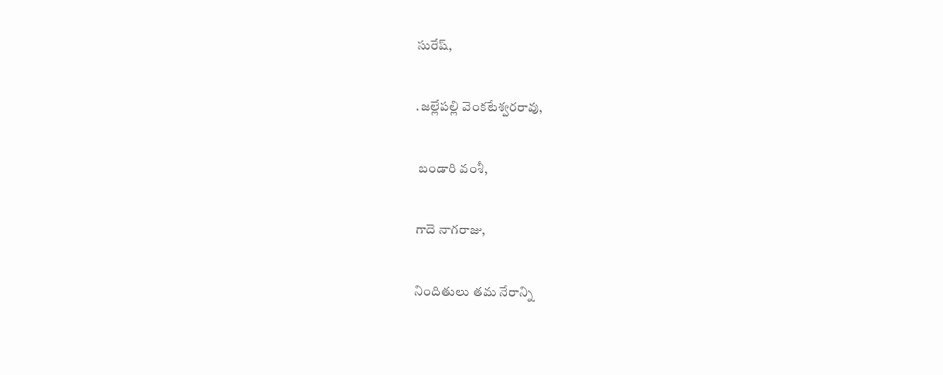సురేష్,

.జల్లేపల్లి వెంకటేశ్వరరావు,

 బండారి వంశీ,

గాదె నాగరాజు,

నిందితులు తమ నేరాన్ని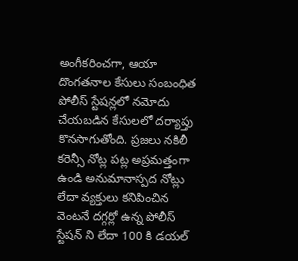అంగీకరించగా, ఆయా దొంగతనాల కేసులు సంబంధిత పోలీస్ స్టేషన్లలో నమోదు చేయబడిన కేసులలో దర్యాప్తు కొనసాగుతోంది. ప్రజలు నకిలీ కరెన్సీ నోట్ల పట్ల అప్రమత్తంగా ఉండి అనుమానాస్పద నోట్లు లేదా వ్యక్తులు కనిపించిన వెంటనే దగ్గర్లో ఉన్న పోలీస్ స్టేషన్ ని లేదా 100 కి డయల్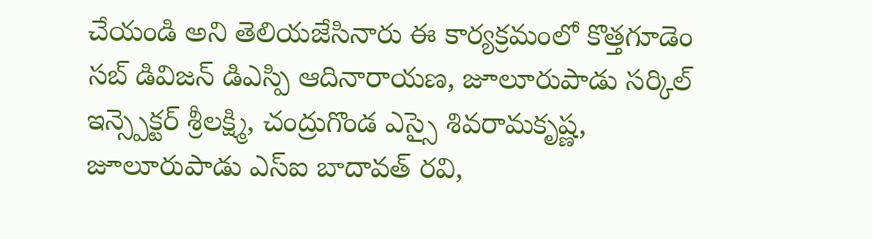చేయండి అని తెలియజేసినారు ఈ కార్యక్రమంలో కొత్తగూడెం సబ్ డివిజన్ డిఎస్పి ఆదినారాయణ, జూలూరుపాడు సర్కిల్ ఇన్స్పెక్టర్ శ్రీలక్ష్మి, చంద్రుగొండ ఎస్సై శివరామకృష్ణ, జూలూరుపాడు ఎస్ఐ బాదావత్ రవి,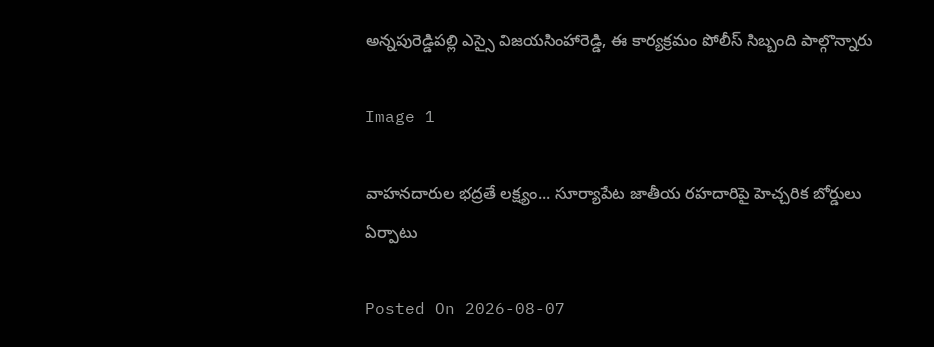అన్నపురెడ్డిపల్లి ఎస్సై విజయసింహారెడ్డి, ఈ కార్యక్రమం పోలీస్ సిబ్బంది పాల్గొన్నారు

Image 1

వాహనదారుల భద్రతే లక్ష్యం... సూర్యాపేట జాతీయ రహదారిపై హెచ్చరిక బోర్డులు ఏర్పాటు

Posted On 2026-08-07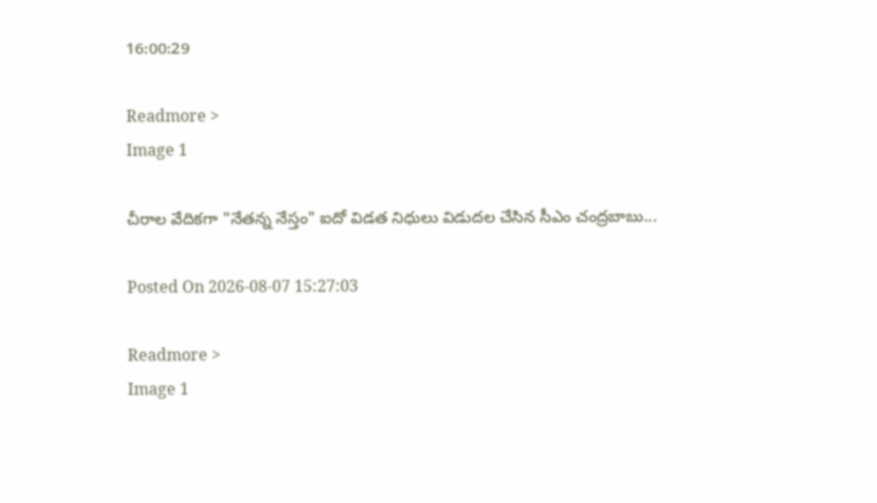16:00:29

Readmore >
Image 1

చీరాల వేదికగా "నేతన్న నేస్తం" ఐదో విడత నిధులు విడుదల చేసిన సీఎం చంద్రబాబు...

Posted On 2026-08-07 15:27:03

Readmore >
Image 1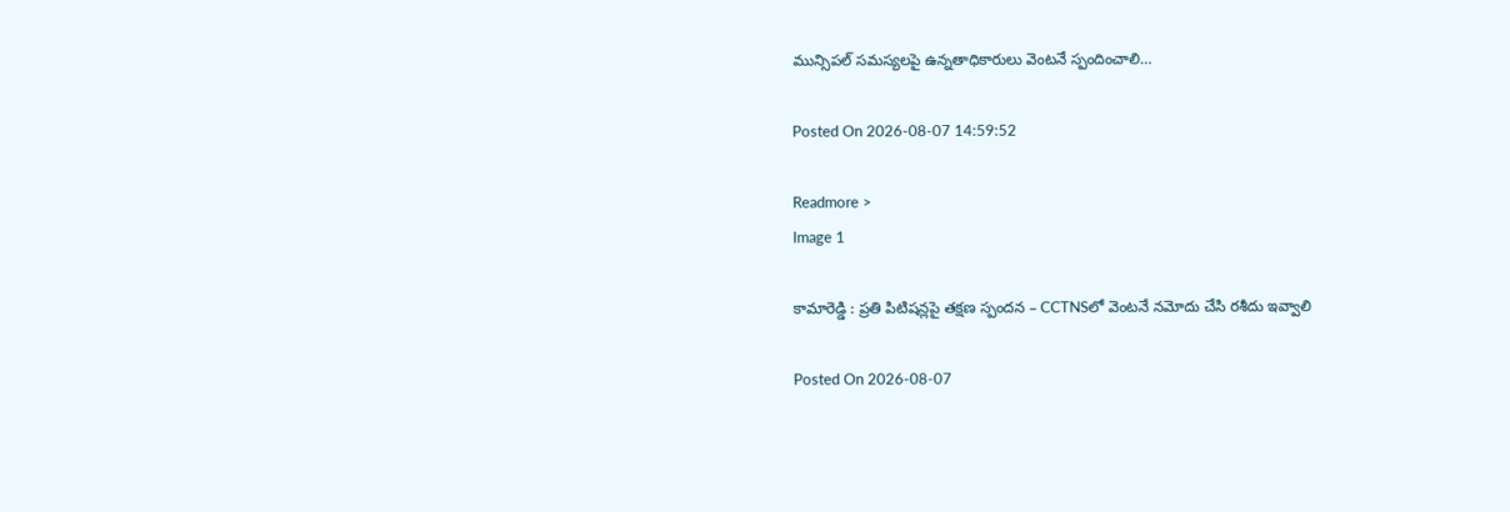మున్సిపల్ సమస్యలపై ఉన్నతాధికారులు వెంటనే స్పందించాలి...

Posted On 2026-08-07 14:59:52

Readmore >
Image 1

కామారెడ్డి : ప్రతి పిటిషన్లపై తక్షణ స్పందన – CCTNSలో వెంటనే నమోదు చేసి రశీదు ఇవ్వాలి

Posted On 2026-08-07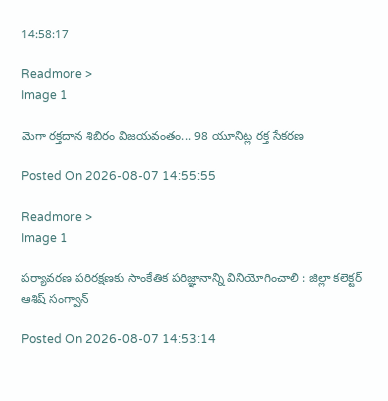14:58:17

Readmore >
Image 1

మెగా రక్తదాన శిబిరం విజయవంతం... 98 యూనిట్ల రక్త సేకరణ

Posted On 2026-08-07 14:55:55

Readmore >
Image 1

పర్యావరణ పరిరక్షణకు సాంకేతిక పరిజ్ఞానాన్ని వినియోగించాలి : జిల్లా కలెక్టర్ ఆశిష్ సంగ్వాన్

Posted On 2026-08-07 14:53:14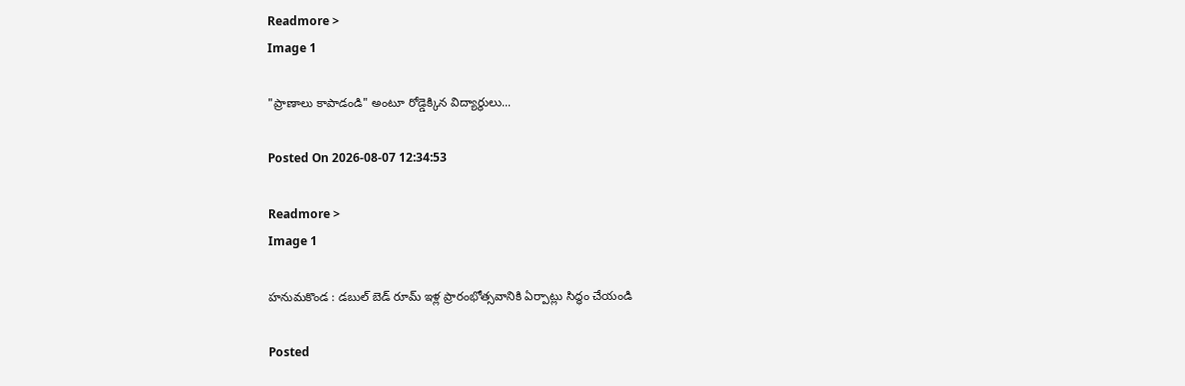Readmore >
Image 1

"ప్రాణాలు కాపాడండి" అంటూ రోడ్డెక్కిన విద్యార్థులు...

Posted On 2026-08-07 12:34:53

Readmore >
Image 1

హనుమకొండ : డబుల్ బెడ్ రూమ్ ఇళ్ల ప్రారంభోత్సవానికి ఏర్పాట్లు సిద్ధం చేయండి

Posted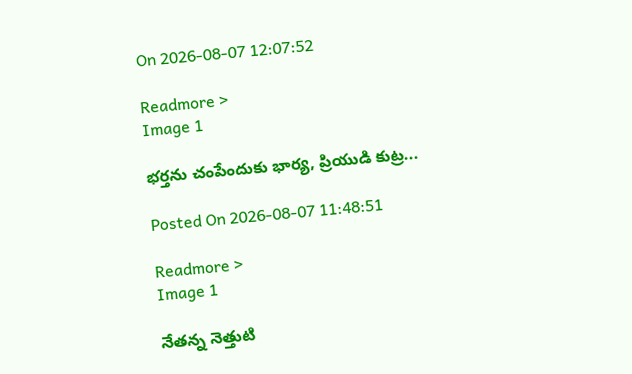On 2026-08-07 12:07:52

Readmore >
Image 1

భర్తను చంపేందుకు భార్య, ప్రియుడి కుట్ర...

Posted On 2026-08-07 11:48:51

Readmore >
Image 1

నేతన్న నెత్తుటి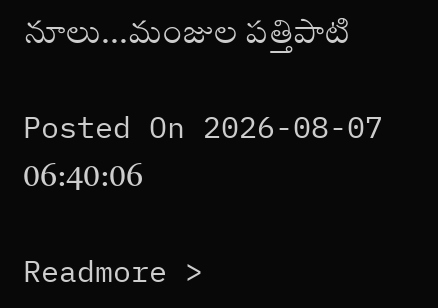నూలు...మంజుల పత్తిపాటి

Posted On 2026-08-07 06:40:06

Readmore >